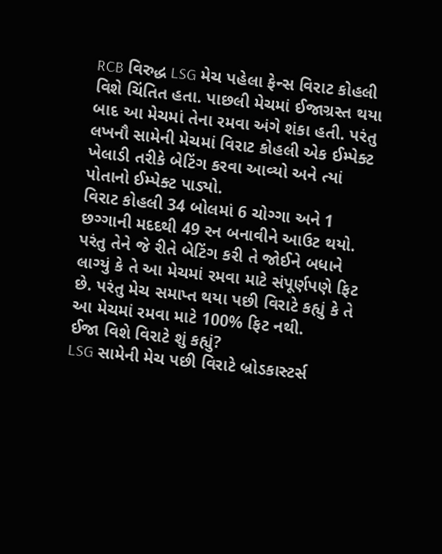RCB વિરુદ્ધ LSG મેચ પહેલા ફેન્સ વિરાટ કોહલી વિશે ચિંતિત હતા. પાછલી મેચમાં ઈજાગ્રસ્ત થયા બાદ આ મેચમાં તેના રમવા અંગે શંકા હતી. પરંતુ લખનૌ સામેની મેચમાં વિરાટ કોહલી એક ઈમ્પેક્ટ ખેલાડી તરીકે બેટિંગ કરવા આવ્યો અને ત્યાં પોતાનો ઈમ્પેક્ટ પાડ્યો.
વિરાટ કોહલી 34 બોલમાં 6 ચોગ્ગા અને 1 છગ્ગાની મદદથી 49 રન બનાવીને આઉટ થયો. પરંતુ તેને જે રીતે બેટિંગ કરી તે જોઈને બધાને લાગ્યું કે તે આ મેચમાં રમવા માટે સંપૂર્ણપણે ફિટ છે. પરંતુ મેચ સમાપ્ત થયા પછી વિરાટે કહ્યું કે તે આ મેચમાં રમવા માટે 100% ફિટ નથી.
ઈજા વિશે વિરાટે શું કહ્યું?
LSG સામેની મેચ પછી વિરાટે બ્રોડકાસ્ટર્સ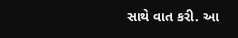સાથે વાત કરી. આ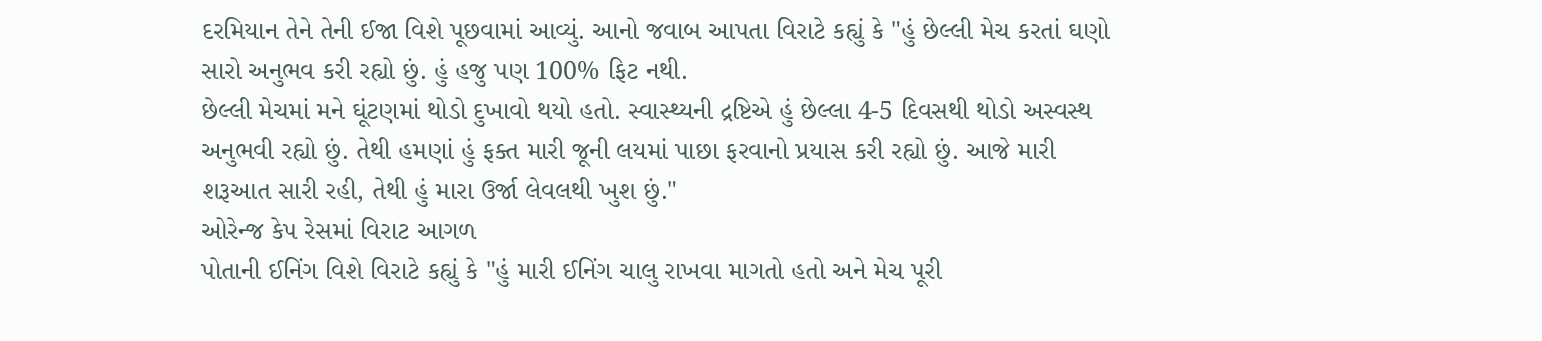દરમિયાન તેને તેની ઈજા વિશે પૂછવામાં આવ્યું. આનો જવાબ આપતા વિરાટે કહ્યું કે "હું છેલ્લી મેચ કરતાં ઘણો સારો અનુભવ કરી રહ્યો છું. હું હજુ પણ 100% ફિટ નથી.
છેલ્લી મેચમાં મને ઘૂંટણમાં થોડો દુખાવો થયો હતો. સ્વાસ્થ્યની દ્રષ્ટિએ હું છેલ્લા 4-5 દિવસથી થોડો અસ્વસ્થ અનુભવી રહ્યો છું. તેથી હમણાં હું ફક્ત મારી જૂની લયમાં પાછા ફરવાનો પ્રયાસ કરી રહ્યો છું. આજે મારી શરૂઆત સારી રહી, તેથી હું મારા ઉર્જા લેવલથી ખુશ છું."
ઓરેન્જ કેપ રેસમાં વિરાટ આગળ
પોતાની ઈનિંગ વિશે વિરાટે કહ્યું કે "હું મારી ઈનિંગ ચાલુ રાખવા માગતો હતો અને મેચ પૂરી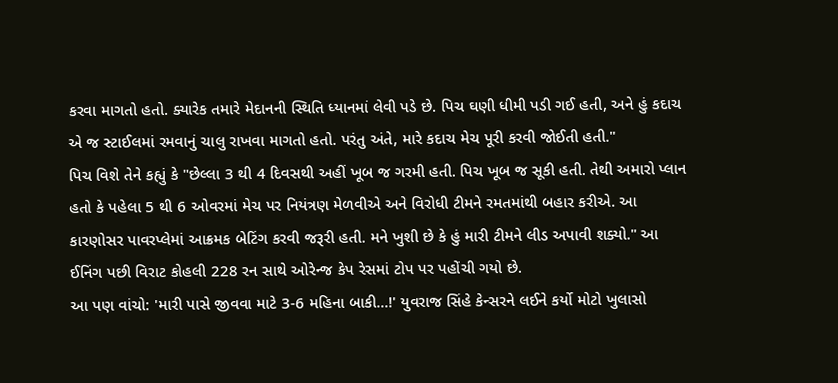કરવા માગતો હતો. ક્યારેક તમારે મેદાનની સ્થિતિ ધ્યાનમાં લેવી પડે છે. પિચ ઘણી ધીમી પડી ગઈ હતી, અને હું કદાચ એ જ સ્ટાઈલમાં રમવાનું ચાલુ રાખવા માગતો હતો. પરંતુ અંતે, મારે કદાચ મેચ પૂરી કરવી જોઈતી હતી."
પિચ વિશે તેને કહ્યું કે "છેલ્લા 3 થી 4 દિવસથી અહીં ખૂબ જ ગરમી હતી. પિચ ખૂબ જ સૂકી હતી. તેથી અમારો પ્લાન હતો કે પહેલા 5 થી 6 ઓવરમાં મેચ પર નિયંત્રણ મેળવીએ અને વિરોધી ટીમને રમતમાંથી બહાર કરીએ. આ કારણોસર પાવરપ્લેમાં આક્રમક બેટિંગ કરવી જરૂરી હતી. મને ખુશી છે કે હું મારી ટીમને લીડ અપાવી શક્યો." આ ઈનિંગ પછી વિરાટ કોહલી 228 રન સાથે ઓરેન્જ કેપ રેસમાં ટોપ પર પહોંચી ગયો છે.
આ પણ વાંચો: 'મારી પાસે જીવવા માટે 3-6 મહિના બાકી...!' યુવરાજ સિંહે કેન્સરને લઈને કર્યો મોટો ખુલાસો